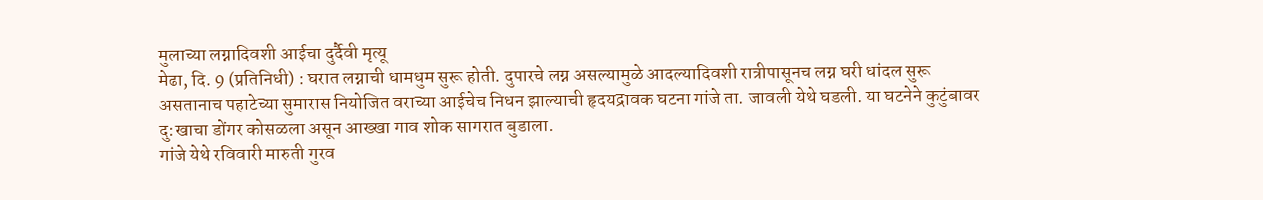मुलाच्या लग्नादिवशी आईचा दुर्दैवी मृत्यू
मेढा, दि. 9 (प्रतिनिधी) : घरात लग्नाची धामधुम सुरू होती. दुपारचे लग्न असल्यामुळे आदल्यादिवशी रात्रीपासूनच लग्न घरी धांदल सुरू असतानाच पहाटेच्या सुमारास नियोजित वराच्या आईचेच निधन झाल्याची हृदयद्रावक घटना गांजे ता. जावली येथे घडली. या घटनेने कुटुंबावर दु:खाचा डोंगर कोसळला असून आख्खा गाव शोक सागरात बुडाला.
गांजे येथे रविवारी मारुती गुरव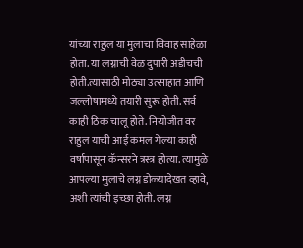यांच्या राहुल या मुलाचा विवाह साहेळा होता. या लग्नाची वेळ दुपारी अडीचची होती.त्यासाठी मोठ्या उत्साहात आणि जल्लोषामध्ये तयारी सुरू होती. सर्व काही ठिक चालू होते. नियोजीत वर राहुल याची आई कमल गेल्या काही वर्षापासून कॅन्सरने त्रस्त्र होत्या. त्यामुळे आपल्या मुलाचे लग्न डोळ्यादेखत व्हावे, अशी त्यांची इच्छा होती. लग्न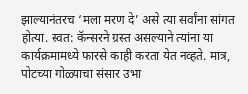झाल्यानंतरच ‘मला मरण दे’ असे त्या सर्वांना सांगत होत्या. स्वत: कॅन्सरने ग्रस्त असल्याने त्यांना या कार्यक्रमामध्ये फारसे काही करता येत नव्हते. मात्र, पोटच्या गोळ्याचा संसार उभा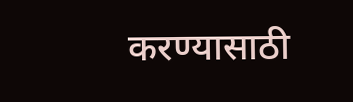करण्यासाठी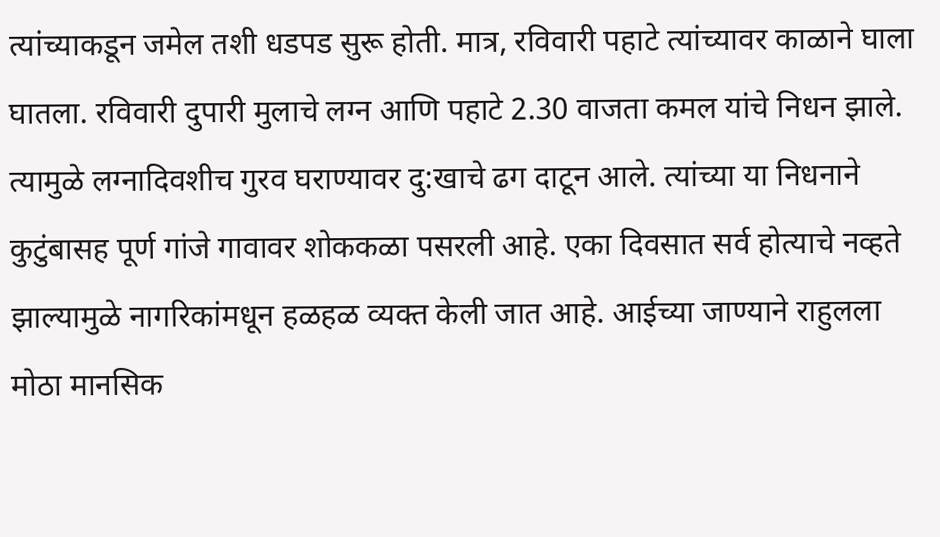त्यांच्याकडून जमेल तशी धडपड सुरू होती. मात्र, रविवारी पहाटे त्यांच्यावर काळाने घाला घातला. रविवारी दुपारी मुलाचे लग्न आणि पहाटे 2.30 वाजता कमल यांचे निधन झाले. त्यामुळे लग्नादिवशीच गुरव घराण्यावर दु:खाचे ढग दाटून आले. त्यांच्या या निधनाने कुटुंबासह पूर्ण गांजे गावावर शोककळा पसरली आहे. एका दिवसात सर्व होत्याचे नव्हते झाल्यामुळे नागरिकांमधून हळहळ व्यक्त केली जात आहे. आईच्या जाण्याने राहुलला मोठा मानसिक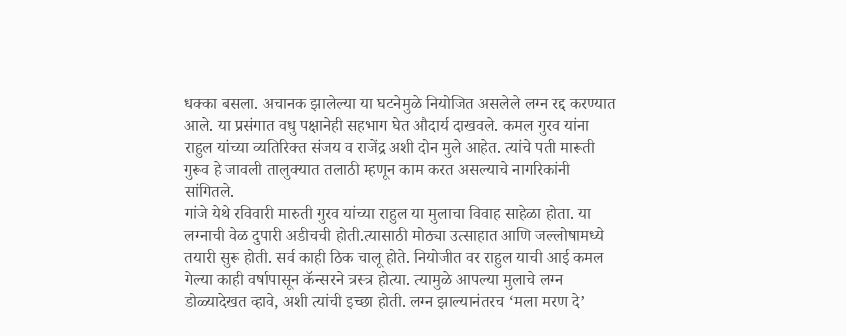धक्का बसला. अचानक झालेल्या या घटनेमुळे नियोजित असलेले लग्न रद्द करण्यात आले. या प्रसंगात वधु पक्षानेही सहभाग घेत औदार्य दाखवले. कमल गुरव यांना राहुल यांच्या व्यतिरिक्त संजय व राजेंद्र अशी दोन मुले आहेत. त्यांचे पती मारूती गुरूव हे जावली तालुक्यात तलाठी म्हणून काम करत असल्याचे नागरिकांनी सांगितले.
गांजे येथे रविवारी मारुती गुरव यांच्या राहुल या मुलाचा विवाह साहेळा होता. या लग्नाची वेळ दुपारी अडीचची होती.त्यासाठी मोठ्या उत्साहात आणि जल्लोषामध्ये तयारी सुरू होती. सर्व काही ठिक चालू होते. नियोजीत वर राहुल याची आई कमल गेल्या काही वर्षापासून कॅन्सरने त्रस्त्र होत्या. त्यामुळे आपल्या मुलाचे लग्न डोळ्यादेखत व्हावे, अशी त्यांची इच्छा होती. लग्न झाल्यानंतरच ‘मला मरण दे’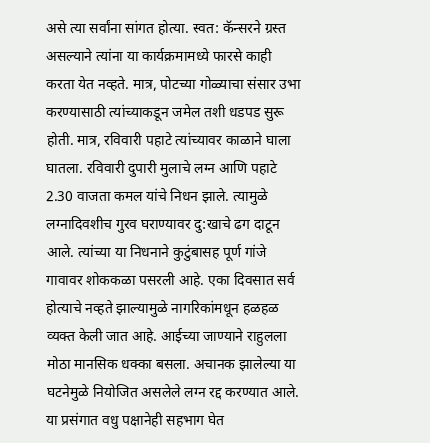असे त्या सर्वांना सांगत होत्या. स्वत: कॅन्सरने ग्रस्त असल्याने त्यांना या कार्यक्रमामध्ये फारसे काही करता येत नव्हते. मात्र, पोटच्या गोळ्याचा संसार उभा करण्यासाठी त्यांच्याकडून जमेल तशी धडपड सुरू होती. मात्र, रविवारी पहाटे त्यांच्यावर काळाने घाला घातला. रविवारी दुपारी मुलाचे लग्न आणि पहाटे 2.30 वाजता कमल यांचे निधन झाले. त्यामुळे लग्नादिवशीच गुरव घराण्यावर दु:खाचे ढग दाटून आले. त्यांच्या या निधनाने कुटुंबासह पूर्ण गांजे गावावर शोककळा पसरली आहे. एका दिवसात सर्व होत्याचे नव्हते झाल्यामुळे नागरिकांमधून हळहळ व्यक्त केली जात आहे. आईच्या जाण्याने राहुलला मोठा मानसिक धक्का बसला. अचानक झालेल्या या घटनेमुळे नियोजित असलेले लग्न रद्द करण्यात आले. या प्रसंगात वधु पक्षानेही सहभाग घेत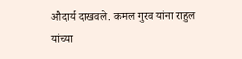औदार्य दाखवले. कमल गुरव यांना राहुल यांच्या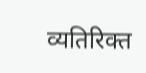व्यतिरिक्त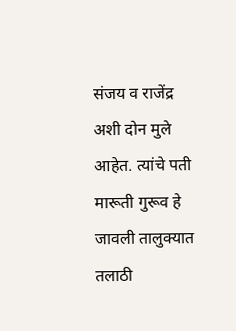संजय व राजेंद्र अशी दोन मुले आहेत. त्यांचे पती मारूती गुरूव हे जावली तालुक्यात तलाठी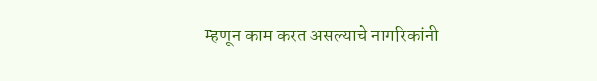म्हणून काम करत असल्याचे नागरिकांनी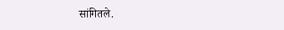सांगितले.